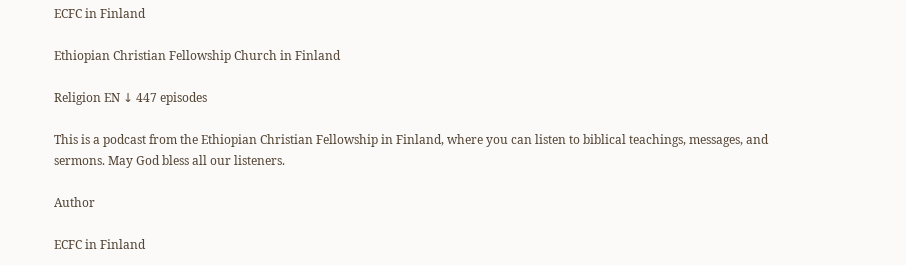ECFC in Finland

Ethiopian Christian Fellowship Church in Finland

Religion EN ↓ 447 episodes

This is a podcast from the Ethiopian Christian Fellowship in Finland, where you can listen to biblical teachings, messages, and sermons. May God bless all our listeners.

Author

ECFC in Finland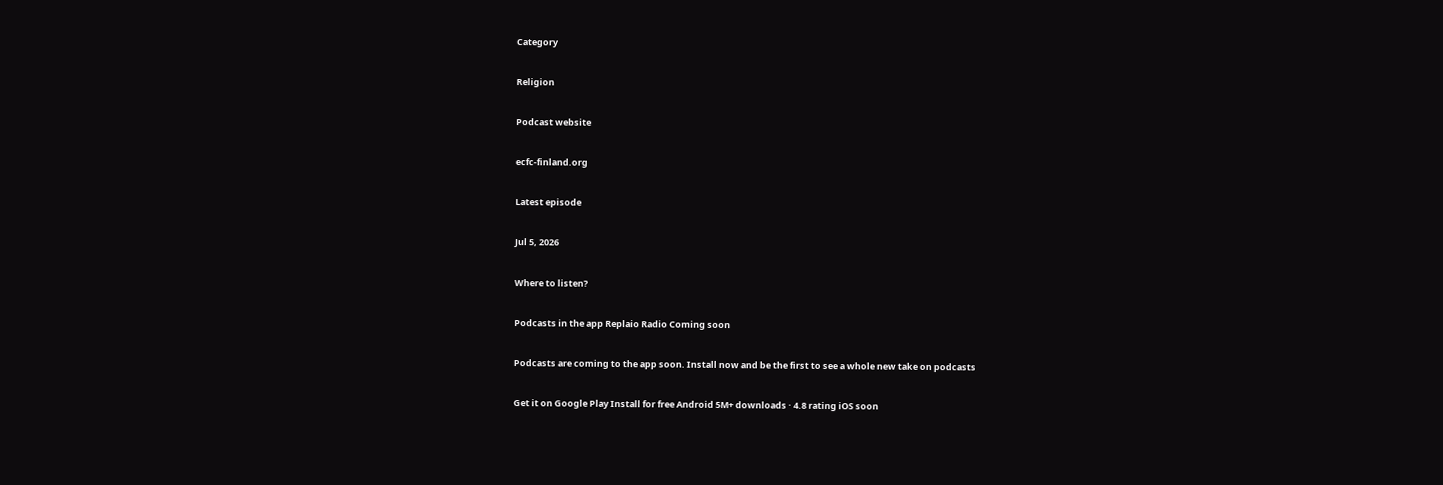Category

Religion

Podcast website

ecfc-finland.org

Latest episode

Jul 5, 2026

Where to listen?

Podcasts in the app Replaio Radio Coming soon

Podcasts are coming to the app soon. Install now and be the first to see a whole new take on podcasts

Get it on Google Play Install for free Android 5M+ downloads · 4.8 rating iOS soon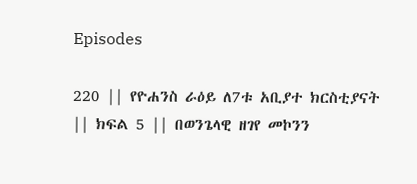Episodes

220 || የዮሐንስ ራዕይ ለ7ቱ አቢያተ ክርስቲያናት || ክፍል 5 || በወንጌላዊ ዘገየ መኮንን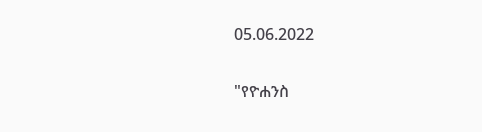05.06.2022

"የዮሐንስ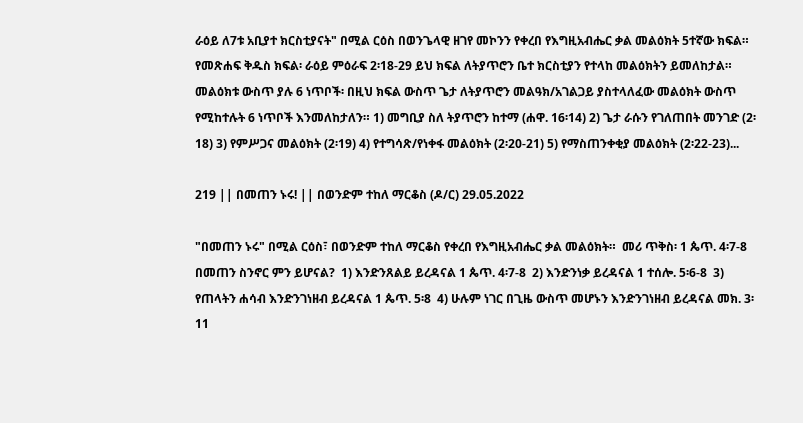ራዕይ ለ7ቱ አቢያተ ክርስቲያናት" በሚል ርዕስ በወንጌላዊ ዘገየ መኮንን የቀረበ የእግዚአብሔር ቃል መልዕክት 5ተኛው ክፍል። የመጽሐፍ ቅዱስ ክፍል፡ ራዕይ ምዕራፍ 2፡18-29 ይህ ክፍል ለትያጥሮን ቤተ ክርስቲያን የተላከ መልዕክትን ይመለከታል። መልዕክቱ ውስጥ ያሉ 6 ነጥቦች፡ በዚህ ክፍል ውስጥ ጌታ ለትያጥሮን መልዓክ/አገልጋይ ያስተላለፈው መልዕክት ውስጥ የሚከተሉት 6 ነጥቦች እንመለከታለን። 1) መግቢያ ስለ ትያጥሮን ከተማ (ሐዋ. 16፡14) 2) ጌታ ራሱን የገለጠበት መንገድ (2፡18) 3) የምሥጋና መልዕክት (2፡19) 4) የተግሳጽ/የነቀፋ መልዕክት (2፡20-21) 5) የማስጠንቀቂያ መልዕክት (2፡22-23)...

219 || በመጠን ኑሩ! || በወንድም ተከለ ማርቆስ (ዶ/ር) 29.05.2022

"በመጠን ኑሩ" በሚል ርዕስ፣ በወንድም ተከለ ማርቆስ የቀረበ የእግዚአብሔር ቃል መልዕክት።  መሪ ጥቅስ፡ 1 ጴጥ. 4፡7-8  በመጠን ስንኖር ምን ይሆናል?  1) እንድንጸልይ ይረዳናል 1 ጴጥ. 4፡7-8  2) እንድንነቃ ይረዳናል 1 ተሰሎ. 5፡6-8  3) የጠላትን ሐሳብ እንድንገነዘብ ይረዳናል 1 ጴጥ. 5፡8  4) ሁሉም ነገር በጊዜ ውስጥ መሆኑን እንድንገነዘብ ይረዳናል መክ. 3፡11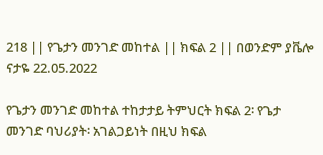218 || የጌታን መንገድ መከተል || ክፍል 2 || በወንድም ያቬሎ ናታዬ 22.05.2022

የጌታን መንገድ መከተል ተከታታይ ትምህርት ክፍል 2፡ የጌታ መንገድ ባህሪያት፡ አገልጋይነት በዚህ ክፍል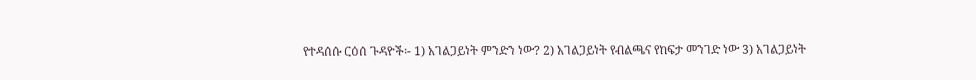የተዳሰሱ ርዕሰ ጉዳዮች፡- 1) አገልጋይነት ምንድን ነው? 2) አገልጋይነት የብልጫና የከፍታ መንገድ ነው 3) አገልጋይነት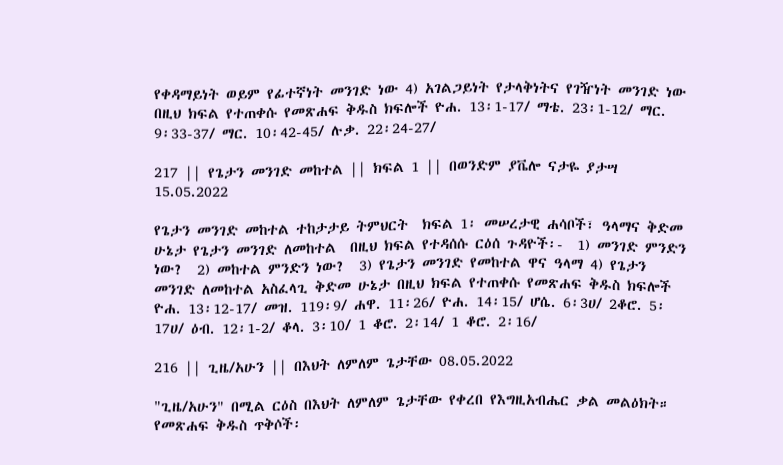የቀዳማይነት ወይም የፊተኛነት መንገድ ነው 4) አገልጋይነት የታላቅነትና የገዥነት መንገድ ነው በዚህ ክፍል የተጠቀሱ የመጽሐፍ ቅዱስ ክፍሎች ዮሐ. 13፡1-17/ ማቴ. 23፡1-12/ ማር. 9፡33-37/ ማር. 10፡42-45/ ሉቃ. 22፡24-27/

217 || የጌታን መንገድ መከተል || ክፍል 1 || በወንድም ያቬሎ ናታዬ ያታሣ 15.05.2022

የጌታን መንገድ መከተል ተከታታይ ትምህርት  ክፍል 1፡ መሠረታዊ ሐሳቦች፣ ዓላማና ቅድመ ሁኔታ የጌታን መንገድ ለመከተል  በዚህ ክፍል የተዳሰሱ ርዕሰ ጉዳዮች፡-  1) መንገድ ምንድን ነው?  2) መከተል ምንድን ነው?  3) የጌታን መንገድ የመከተል ዋና ዓላማ 4) የጌታን መንገድ ለመከተል አስፈላጊ ቅድመ ሁኔታ በዚህ ክፍል የተጠቀሱ የመጽሐፍ ቅዱስ ክፍሎች ዮሐ. 13፡12-17/ መዝ. 119፡9/ ሐዋ. 11፡26/ ዮሐ. 14፡15/ ሆሴ. 6፡3ሀ/ 2ቆሮ. 5፡17ሀ/ ዕብ. 12፡1-2/ ቆላ. 3፡10/ 1 ቆሮ. 2፡14/ 1 ቆሮ. 2፡16/

216 || ጊዜ/አሁን || በእህት ለምለም ጌታቸው 08.05.2022

"ጊዜ/አሁን" በሚል ርዕስ በእህት ለምለም ጌታቸው የቀረበ የእግዚአብሔር ቃል መልዕክት።  የመጽሐፍ ቅዱስ ጥቅሶች፡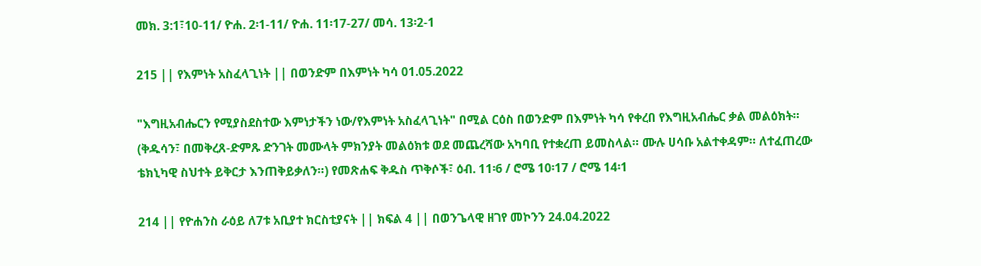መክ. 3:1፣10-11/ ዮሐ. 2፡1-11/ ዮሐ. 11፡17-27/ መሳ. 13፡2-1

215 || የእምነት አስፈላጊነት || በወንድም በእምነት ካሳ 01.05.2022

"እግዚአብሔርን የሚያስደስተው እምነታችን ነው/የእምነት አስፈላጊነት" በሚል ርዕስ በወንድም በእምነት ካሳ የቀረበ የእግዚአብሔር ቃል መልዕክት።  (ቅዱሳን፣ በመቅረጸ-ድምጹ ድንገት መሙላት ምክንያት መልዕክቱ ወደ መጨረሻው አካባቢ የተቋረጠ ይመስላል። ሙሉ ሀሳቡ አልተቀዳም። ለተፈጠረው ቴክኒካዊ ስህተት ይቅርታ እንጠቅይቃለን።) የመጽሐፍ ቅዱስ ጥቅሶች፣ ዕብ. 11፡6 / ሮሜ 10፡17 / ሮሜ 14፡1

214 || የዮሐንስ ራዕይ ለ7ቱ አቢያተ ክርስቲያናት || ክፍል 4 || በወንጌላዊ ዘገየ መኮንን 24.04.2022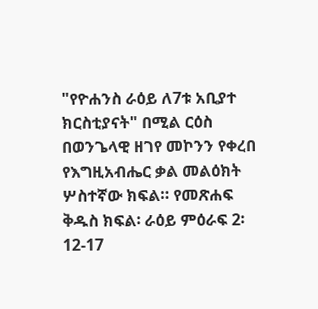"የዮሐንስ ራዕይ ለ7ቱ አቢያተ ክርስቲያናት" በሚል ርዕስ በወንጌላዊ ዘገየ መኮንን የቀረበ የእግዚአብሔር ቃል መልዕክት ሦስተኛው ክፍል። የመጽሐፍ ቅዱስ ክፍል፡ ራዕይ ምዕራፍ 2፡12-17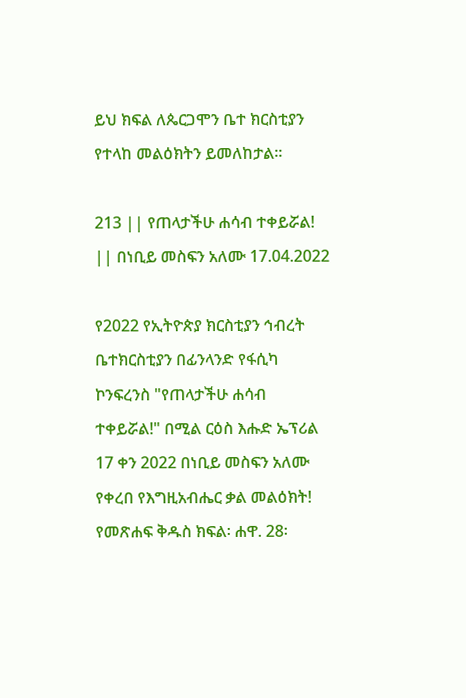ይህ ክፍል ለጴርጋሞን ቤተ ክርስቲያን የተላከ መልዕክትን ይመለከታል።

213 || የጠላታችሁ ሐሳብ ተቀይሯል! || በነቢይ መስፍን አለሙ 17.04.2022

የ2022 የኢትዮጵያ ክርስቲያን ኅብረት ቤተክርስቲያን በፊንላንድ የፋሲካ ኮንፍረንስ "የጠላታችሁ ሐሳብ ተቀይሯል!" በሚል ርዕስ እሑድ ኤፕሪል 17 ቀን 2022 በነቢይ መስፍን አለሙ የቀረበ የእግዚአብሔር ቃል መልዕክት! የመጽሐፍ ቅዱስ ክፍል፡ ሐዋ. 28፡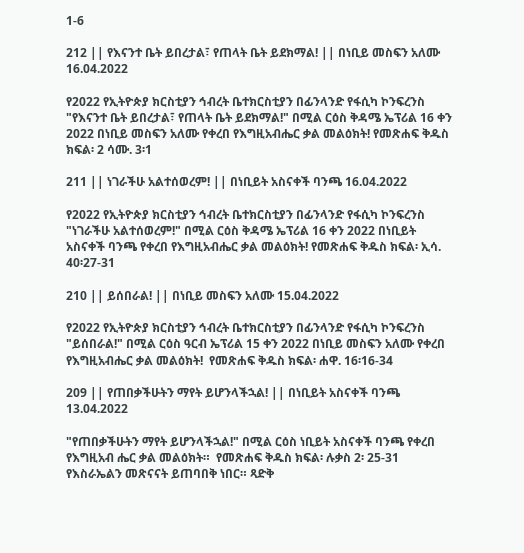1-6

212 || የእናንተ ቤት ይበረታል፣ የጠላት ቤት ይደክማል! || በነቢይ መስፍን አለሙ 16.04.2022

የ2022 የኢትዮጵያ ክርስቲያን ኅብረት ቤተክርስቲያን በፊንላንድ የፋሲካ ኮንፍረንስ "የእናንተ ቤት ይበረታል፣ የጠላት ቤት ይደክማል!" በሚል ርዕስ ቅዳሜ ኤፕሪል 16 ቀን 2022 በነቢይ መስፍን አለሙ የቀረበ የእግዚአብሔር ቃል መልዕክት! የመጽሐፍ ቅዱስ ክፍል፡ 2 ሳሙ. 3፡1

211 || ነገራችሁ አልተሰወረም! || በነቢይት አስናቀች ባንጫ 16.04.2022

የ2022 የኢትዮጵያ ክርስቲያን ኅብረት ቤተክርስቲያን በፊንላንድ የፋሲካ ኮንፍረንስ "ነገራችሁ አልተሰወረም!" በሚል ርዕስ ቅዳሜ ኤፕሪል 16 ቀን 2022 በነቢይት አስናቀች ባንጫ የቀረበ የእግዚአብሔር ቃል መልዕክት! የመጽሐፍ ቅዱስ ክፍል፡ ኢሳ. 40፡27-31

210 || ይሰበራል! || በነቢይ መስፍን አለሙ 15.04.2022

የ2022 የኢትዮጵያ ክርስቲያን ኅብረት ቤተክርስቲያን በፊንላንድ የፋሲካ ኮንፍረንስ  "ይሰበራል!" በሚል ርዕስ ዓርብ ኤፕሪል 15 ቀን 2022 በነቢይ መስፍን አለሙ የቀረበ የእግዚአብሔር ቃል መልዕክት!  የመጽሐፍ ቅዱስ ክፍል፡ ሐዋ. 16፡16-34

209 || የጠበቃችሁትን ማየት ይሆንላችኋል! || በነቢይት አስናቀች ባንጫ 13.04.2022

"የጠበቃችሁትን ማየት ይሆንላችኋል!" በሚል ርዕስ ነቢይት አስናቀች ባንጫ የቀረበ የእግዚአብ ሔር ቃል መልዕክት።  የመጽሐፍ ቅዱስ ክፍል፡ ሉቃስ 2፡ 25-31 የእስራኤልን መጽናናት ይጠባበቅ ነበር። ጻድቅ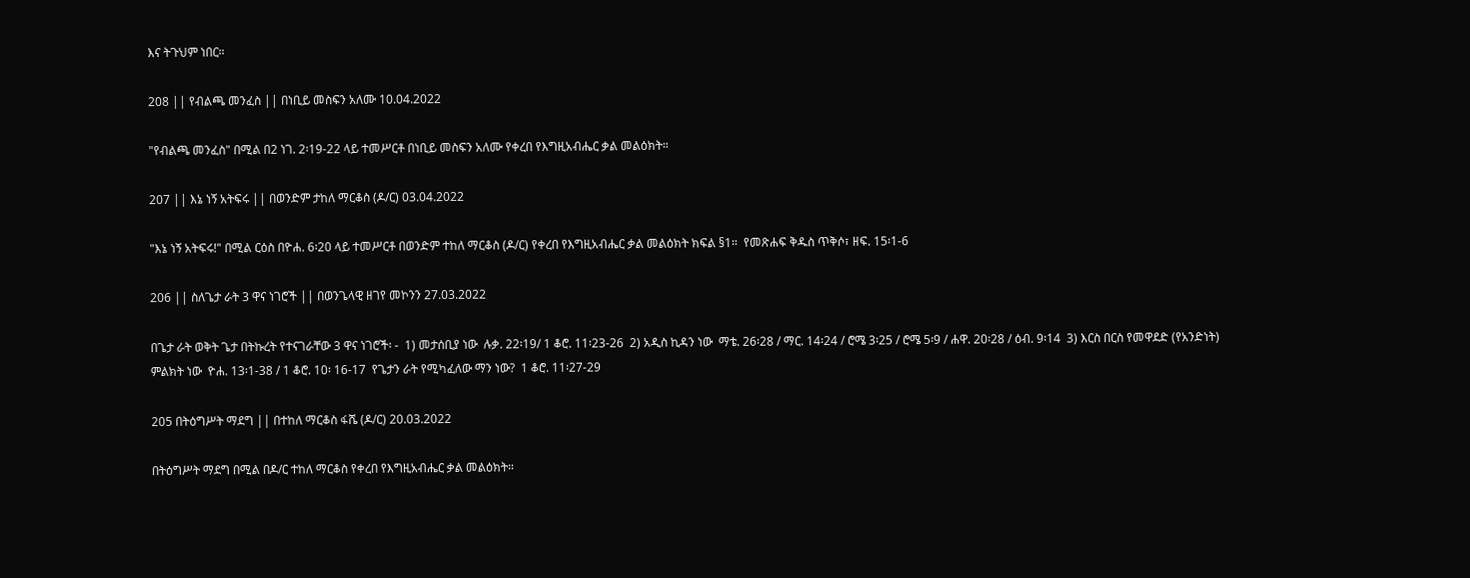እና ትጉህም ነበር።

208 || የብልጫ መንፈስ || በነቢይ መስፍን አለሙ 10.04.2022

"የብልጫ መንፈስ" በሚል በ2 ነገ. 2፡19-22 ላይ ተመሥርቶ በነቢይ መስፍን አለሙ የቀረበ የእግዚአብሔር ቃል መልዕክት።

207 || እኔ ነኝ አትፍሩ || በወንድም ታከለ ማርቆስ (ዶ/ር) 03.04.2022

"እኔ ነኝ አትፍሩ!" በሚል ርዕስ በዮሐ. 6፡20 ላይ ተመሥርቶ በወንድም ተከለ ማርቆስ (ዶ/ር) የቀረበ የእግዚአብሔር ቃል መልዕክት ክፍል §1።  የመጽሐፍ ቅዱስ ጥቅሶ፣ ዘፍ. 15፡1-6

206 || ስለጌታ ራት 3 ዋና ነገሮች || በወንጌላዊ ዘገየ መኮንን 27.03.2022

በጌታ ራት ወቅት ጌታ በትኩረት የተናገራቸው 3 ዋና ነገሮች፡ -  1) መታሰቢያ ነው  ሉቃ. 22፡19/ 1 ቆሮ. 11፡23-26  2) አዲስ ኪዳን ነው  ማቴ. 26፡28 / ማር. 14፡24 / ሮሜ 3፡25 / ሮሜ 5፡9 / ሐዋ. 20፡28 / ዕብ. 9፡14  3) እርስ በርስ የመዋደድ (የአንድነት) ምልክት ነው  ዮሐ. 13፡1-38 / 1 ቆሮ. 10፡ 16-17  የጌታን ራት የሚካፈለው ማን ነው?  1 ቆሮ. 11፡27-29

205 በትዕግሥት ማደግ || በተከለ ማርቆስ ፋሼ (ዶ/ር) 20.03.2022

በትዕግሥት ማደግ በሚል በዶ/ር ተከለ ማርቆስ የቀረበ የእግዚአብሔር ቃል መልዕክት።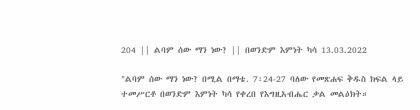204 || ልባም ሰው ማን ነው? || በወንድም እምነት ካሳ 13.03.2022

"ልባም ሰው ማን ነው? በሚል በማቴ. 7፡24-27 ባለው የመጽሐፍ ቅዱስ ክፍል ላይ ተመሥርቶ በወንድም እምነት ካሳ የቀረበ የእግዚአብሔር ቃል መልዕክት።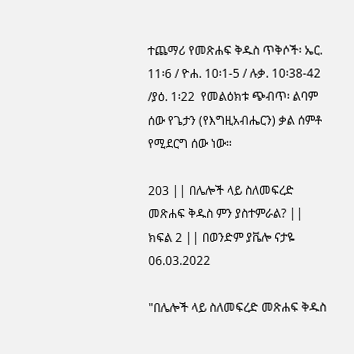ተጨማሪ የመጽሐፍ ቅዱስ ጥቅሶች፡ ኤር. 11፡6 / ዮሐ. 10፡1-5 / ሉቃ. 10፡38-42 /ያዕ. 1፡22  የመልዕክቱ ጭብጥ፡ ልባም ሰው የጌታን (የእግዚአብሔርን) ቃል ሰምቶ የሚደርግ ሰው ነው።

203 || በሌሎች ላይ ስለመፍረድ መጽሐፍ ቅዱስ ምን ያስተምራል? || ክፍል 2 || በወንድም ያቬሎ ናታዬ 06.03.2022

"በሌሎች ላይ ስለመፍረድ መጽሐፍ ቅዱስ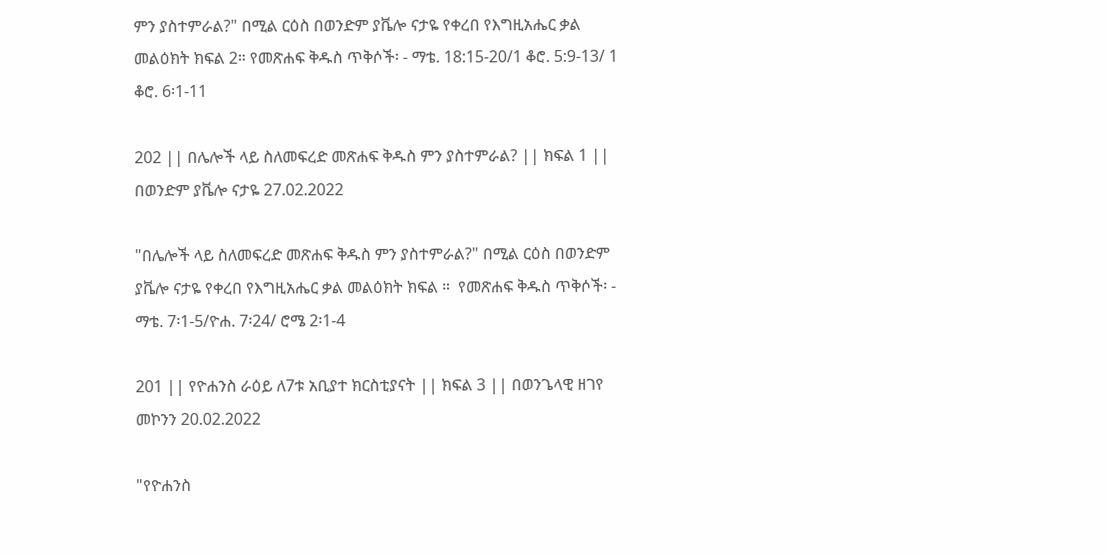ምን ያስተምራል?" በሚል ርዕስ በወንድም ያቬሎ ናታዬ የቀረበ የእግዚአሔር ቃል መልዕክት ክፍል 2። የመጽሐፍ ቅዱስ ጥቅሶች፡ - ማቴ. 18:15-20/1 ቆሮ. 5:9-13/ 1 ቆሮ. 6፡1-11

202 || በሌሎች ላይ ስለመፍረድ መጽሐፍ ቅዱስ ምን ያስተምራል? || ክፍል 1 || በወንድም ያቬሎ ናታዬ 27.02.2022

"በሌሎች ላይ ስለመፍረድ መጽሐፍ ቅዱስ ምን ያስተምራል?" በሚል ርዕስ በወንድም ያቬሎ ናታዬ የቀረበ የእግዚአሔር ቃል መልዕክት ክፍል ።  የመጽሐፍ ቅዱስ ጥቅሶች፡ - ማቴ. 7፡1-5/ዮሐ. 7፡24/ ሮሜ 2፡1-4

201 || የዮሐንስ ራዕይ ለ7ቱ አቢያተ ክርስቲያናት || ክፍል 3 || በወንጌላዊ ዘገየ መኮንን 20.02.2022

"የዮሐንስ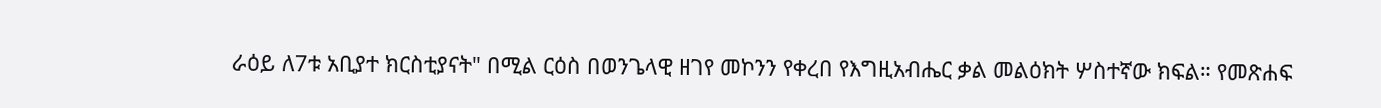ራዕይ ለ7ቱ አቢያተ ክርስቲያናት" በሚል ርዕስ በወንጌላዊ ዘገየ መኮንን የቀረበ የእግዚአብሔር ቃል መልዕክት ሦስተኛው ክፍል። የመጽሐፍ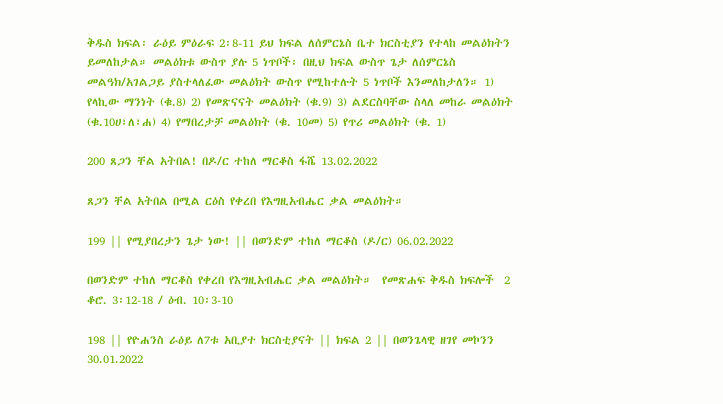ቅዱስ ክፍል፡ ራዕይ ምዕራፍ 2፡8-11 ይህ ክፍል ለሰምርኔስ ቤተ ክርስቲያን የተላከ መልዕክትን ይመለከታል። መልዕክቱ ውስጥ ያሉ 5 ነጥቦች፡ በዚህ ክፍል ውስጥ ጌታ ለሰምርኔስ መልዓክ/አገልጋይ ያስተላለፈው መልዕክት ውስጥ የሚከተሉት 5 ነጥቦች እንመለከታለን። 1) የላኪው ማንነት (ቁ.8) 2) የመጽናናት መልዕክት (ቁ.9) 3) ልደርስባቸው ስላለ መከራ መልዕክት (ቁ.10ሀ፣ለ፣ሐ) 4) የማበረታቻ መልዕክት (ቁ. 10መ) 5) የጥሪ መልዕክት (ቁ. 1)

200 ጸጋን ቸል አትበል! በዶ/ር ተከለ ማርቆስ ፋሼ 13.02.2022

ጸጋን ቸል አትበል በሚል ርዕስ የቀረበ የእግዚአብሔር ቃል መልዕክት።

199 || የሚያበረታን ጌታ ነው! || በወንድም ተከለ ማርቆስ (ዶ/ር) 06.02.2022

በወንድም ተከለ ማርቆስ የቀረበ የእግዚአብሔር ቃል መልዕክት።  የመጽሐፍ ቅዱስ ክፍሎች  2 ቆሮ. 3፡12-18 / ዕብ. 10፡3-10

198 || የዮሐንስ ራዕይ ለ7ቱ አቢያተ ክርስቲያናት || ክፍል 2 || በወንጌላዊ ዘገየ መኮንን 30.01.2022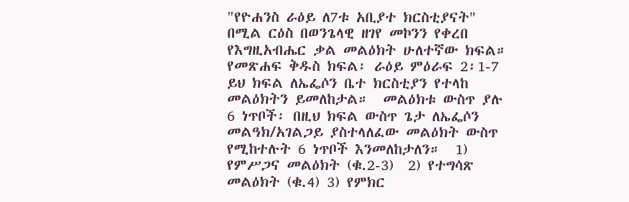"የዮሐንስ ራዕይ ለ7ቱ አቢያተ ክርስቲያናት" በሚል ርዕስ በወንጌላዊ ዘገየ መኮንን የቀረበ የእግዚአብሔር ቃል መልዕክት ሁለተኛው ክፍል። የመጽሐፍ ቅዱስ ክፍል፡ ራዕይ ምዕራፍ 2፡1-7  ይህ ክፍል ለኤፌሶን ቤተ ክርስቲያን የተላከ መልዕክትን ይመለከታል።  መልዕክቱ ውስጥ ያሉ 6 ነጥቦች፡ በዚህ ክፍል ውስጥ ጌታ ለኤፌሶን መልዓክ/አገልጋይ ያስተላለፈው መልዕክት ውስጥ የሚከተሉት 6 ነጥቦች እንመለከታለን።  1) የምሥጋና መልዕክት (ቁ.2-3)  2) የተግሳጽ መልዕክት (ቁ.4) 3) የምክር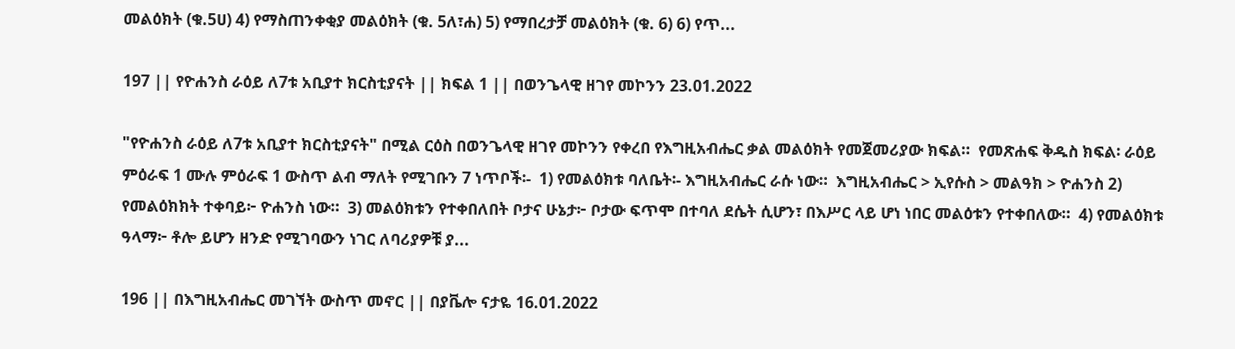መልዕክት (ቁ.5ሀ) 4) የማስጠንቀቂያ መልዕክት (ቁ. 5ለ፣ሐ) 5) የማበረታቻ መልዕክት (ቁ. 6) 6) የጥ...

197 || የዮሐንስ ራዕይ ለ7ቱ አቢያተ ክርስቲያናት || ክፍል 1 || በወንጌላዊ ዘገየ መኮንን 23.01.2022

"የዮሐንስ ራዕይ ለ7ቱ አቢያተ ክርስቲያናት" በሚል ርዕስ በወንጌላዊ ዘገየ መኮንን የቀረበ የእግዚአብሔር ቃል መልዕክት የመጀመሪያው ክፍል።  የመጽሐፍ ቅዱስ ክፍል፡ ራዕይ ምዕራፍ 1 ሙሉ ምዕራፍ 1 ውስጥ ልብ ማለት የሚገቡን 7 ነጥቦች፡-  1) የመልዕክቱ ባለቤት፡- እግዚአብሔር ራሱ ነው።  እግዚአብሔር > ኢየሱስ > መልዓክ > ዮሐንስ 2) የመልዕክክት ተቀባይ፦ ዮሐንስ ነው።  3) መልዕክቱን የተቀበለበት ቦታና ሁኔታ፦ ቦታው ፍጥሞ በተባለ ደሴት ሲሆን፣ በእሥር ላይ ሆነ ነበር መልዕቱን የተቀበለው።  4) የመልዕክቱ ዓላማ፦ ቶሎ ይሆን ዘንድ የሚገባውን ነገር ለባሪያዎቹ ያ...

196 || በእግዚአብሔር መገኘት ውስጥ መኖር || በያቬሎ ናታዬ 16.01.2022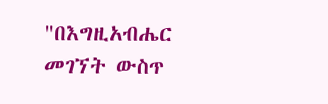"በእግዚአብሔር መገኘት ውስጥ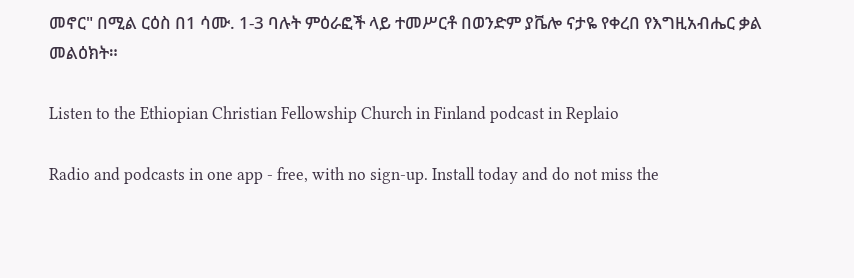መኖር" በሚል ርዕስ በ1 ሳሙ. 1-3 ባሉት ምዕራፎች ላይ ተመሥርቶ በወንድም ያቬሎ ናታዬ የቀረበ የእግዚአብሔር ቃል መልዕክት።

Listen to the Ethiopian Christian Fellowship Church in Finland podcast in Replaio

Radio and podcasts in one app - free, with no sign-up. Install today and do not miss the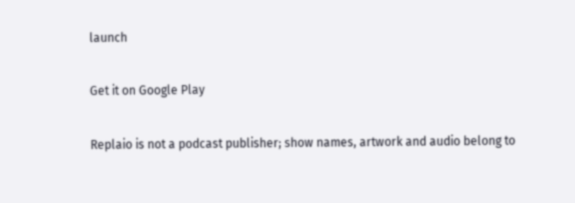launch

Get it on Google Play

Replaio is not a podcast publisher; show names, artwork and audio belong to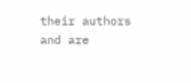their authors and are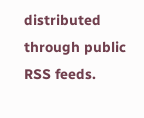distributed through public RSS feeds.